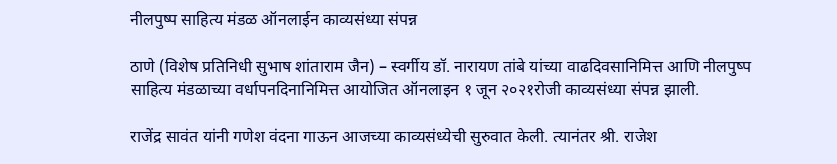नीलपुष्प साहित्य मंडळ ऑनलाईन काव्यसंध्या संपन्न

ठाणे (विशेष प्रतिनिधी सुभाष शांताराम जैन) – स्वर्गीय डॉ. नारायण तांबे यांच्या वाढदिवसानिमित्त आणि नीलपुष्प साहित्य मंडळाच्या वर्धापनदिनानिमित्त आयोजित ऑनलाइन १ जून २०२१रोजी काव्यसंध्या संपन्न झाली.

राजेंद्र सावंत यांनी गणेश वंदना गाऊन आजच्या काव्यसंध्येची सुरुवात केली. त्यानंतर श्री. राजेश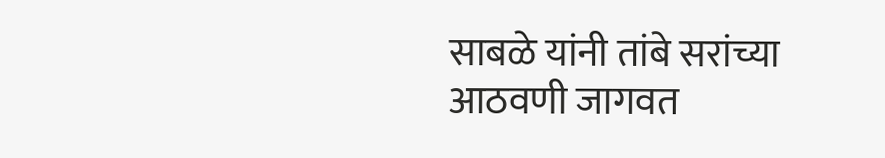साबळे यांनी तांबे सरांच्या आठवणी जागवत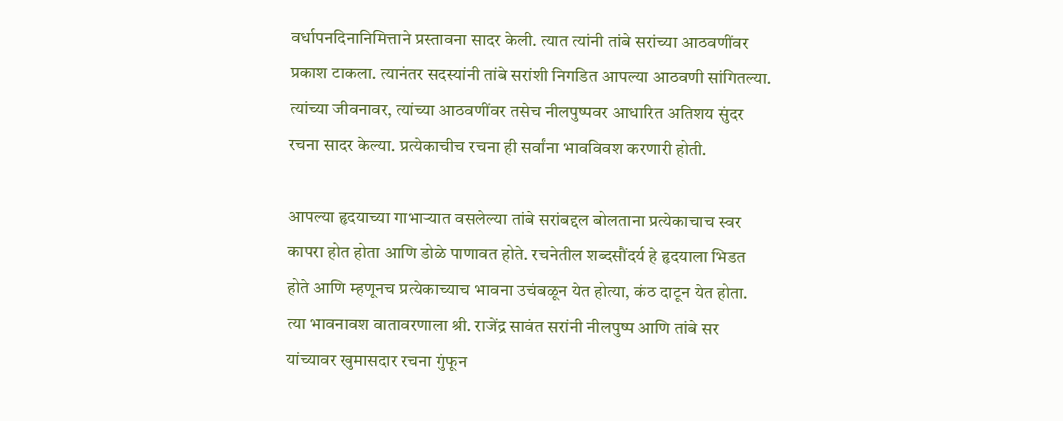वर्धापनदिनानिमित्ताने प्रस्तावना सादर केली. त्यात त्यांनी तांबे सरांच्या आठवणींवर प्रकाश टाकला. त्यानंतर सदस्यांनी तांबे सरांशी निगडित आपल्या आठवणी सांगितल्या. त्यांच्या जीवनावर, त्यांच्या आठवणींवर तसेच नीलपुष्पवर आधारित अतिशय सुंदर रचना सादर केल्या. प्रत्येकाचीच रचना ही सर्वांना भावविवश करणारी होती.

आपल्या हृदयाच्या गाभाऱ्यात वसलेल्या तांबे सरांबद्दल बोलताना प्रत्येकाचाच स्वर कापरा होत होता आणि डोळे पाणावत होते. रचनेतील शब्दसौंदर्य हे हृदयाला भिडत होते आणि म्हणूनच प्रत्येकाच्याच भावना उचंबळून येत होत्या, कंठ दाटून येत होता. त्या भावनावश वातावरणाला श्री. राजेंद्र सावंत सरांनी नीलपुष्प आणि तांबे सर यांच्यावर खुमासदार रचना गुंफून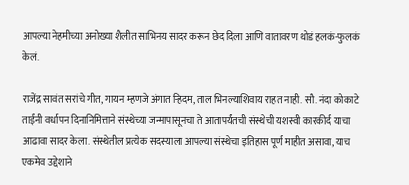आपल्या नेहमीच्या अनोख्या शैलीत साभिनय सादर करून छेद दिला आणि वातावरण थोडं हलकं-फुलकं केलं.

राजेंद्र सावंत सरांचे गीत, गायन म्हणजे अंगात ऱ्हिदम, ताल भिनल्याशिवाय राहत नाही. सौ. नंदा कोकाटे ताईंनी वर्धापन दिनानिमित्ताने संस्थेच्या जन्मापासूनचा ते आतापर्यंतची संस्थेची यशस्वी कारकीर्द याचा आढावा सादर केला. संस्थेतील प्रत्येक सदस्याला आपल्या संस्थेचा इतिहास पूर्ण माहीत असावा, याच एकमेव उद्देशाने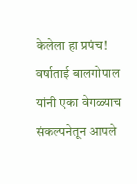केलेला हा प्रपंच! वर्षाताई बालगोपाल यांनी एका वेगळ्याच संकल्पनेतून आपले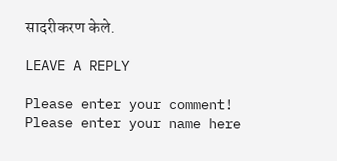सादरीकरण केले.

LEAVE A REPLY

Please enter your comment!
Please enter your name here